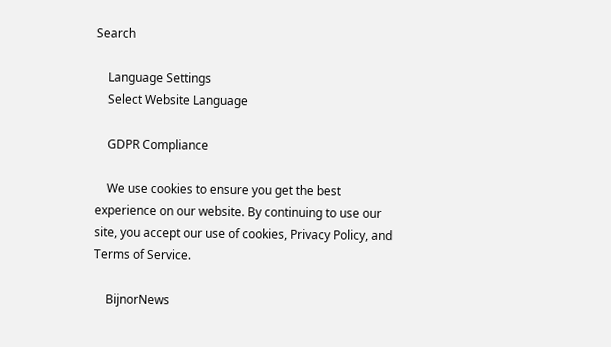Search

    Language Settings
    Select Website Language

    GDPR Compliance

    We use cookies to ensure you get the best experience on our website. By continuing to use our site, you accept our use of cookies, Privacy Policy, and Terms of Service.

    BijnorNews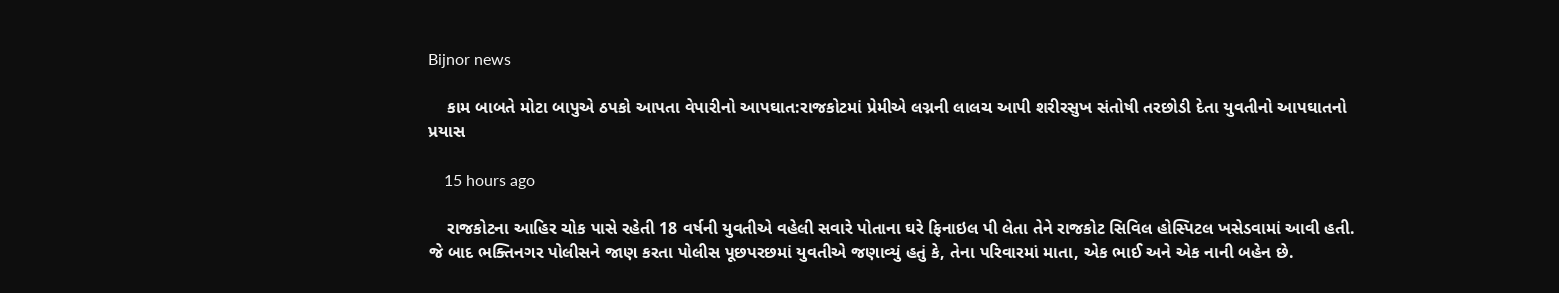Bijnor news

    કામ બાબતે મોટા બાપુએ ઠપકો આપતા વેપારીનો આપઘાત:રાજકોટમાં પ્રેમીએ લગ્નની લાલચ આપી શરીરસુખ સંતોષી તરછોડી દેતા યુવતીનો આપઘાતનો પ્રયાસ

    15 hours ago

    રાજકોટના આહિર ચોક પાસે રહેતી 18 વર્ષની યુવતીએ વહેલી સવારે પોતાના ઘરે ફિનાઇલ પી લેતા તેને રાજકોટ સિવિલ હોસ્પિટલ ખસેડવામાં આવી હતી. જે બાદ ભક્તિનગર પોલીસને જાણ કરતા પોલીસ પૂછપરછમાં યુવતીએ જણાવ્યું હતું કે, તેના પરિવારમાં માતા, એક ભાઈ અને એક નાની બહેન છે.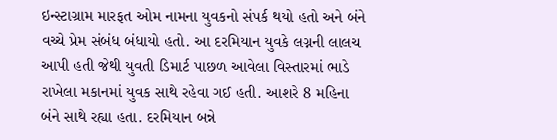ઇન્સ્ટાગ્રામ મારફત ઓમ નામના યુવકનો સંપર્ક થયો હતો અને બંને વચ્ચે પ્રેમ સંબંધ બંધાયો હતો. આ દરમિયાન યુવકે લગ્નની લાલચ આપી હતી જેથી યુવતી ડિમાર્ટ પાછળ આવેલા વિસ્તારમાં ભાડે રાખેલા મકાનમાં યુવક સાથે રહેવા ગઈ હતી. આશરે 8 મહિના બંને સાથે રહ્યા હતા. દરમિયાન બન્ને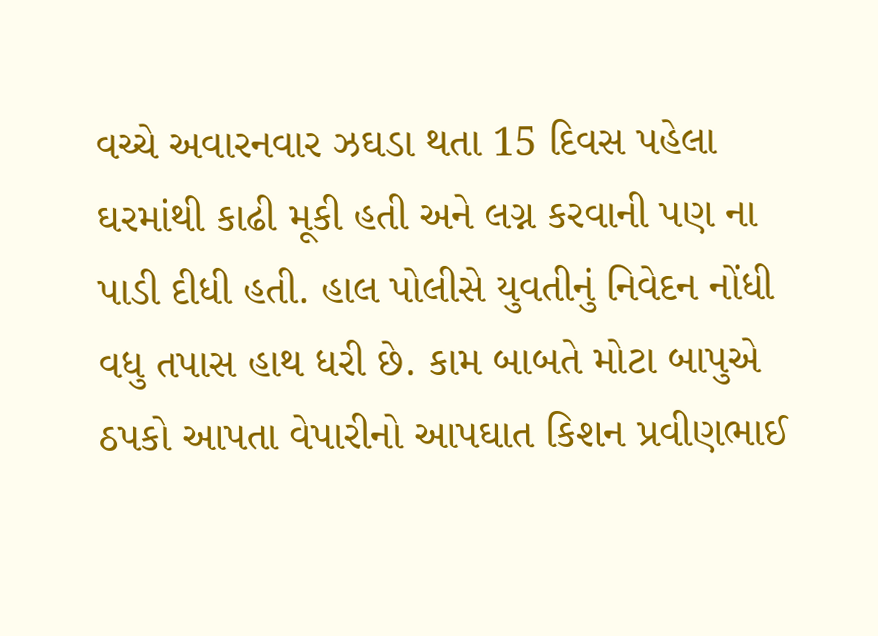વચ્ચે અવારનવાર ઝઘડા થતા 15 દિવસ પહેલા ઘરમાંથી કાઢી મૂકી હતી અને લગ્ન કરવાની પણ ના પાડી દીધી હતી. હાલ પોલીસે યુવતીનું નિવેદન નોંધી વધુ તપાસ હાથ ધરી છે. કામ બાબતે મોટા બાપુએ ઠપકો આપતા વેપારીનો આપઘાત કિશન પ્રવીણભાઈ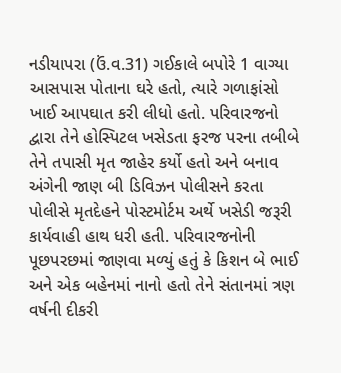નડીયાપરા (ઉં.વ.31) ગઈકાલે બપોરે 1 વાગ્યા આસપાસ પોતાના ઘરે હતો, ત્યારે ગળાફાંસો ખાઈ આપઘાત કરી લીધો હતો. પરિવારજનો દ્વારા તેને હોસ્પિટલ ખસેડતા ફરજ પરના તબીબે તેને તપાસી મૃત જાહેર કર્યો હતો અને બનાવ અંગેની જાણ બી ડિવિઝન પોલીસને કરતા પોલીસે મૃતદેહને પોસ્ટમોર્ટમ અર્થે ખસેડી જરૂરી કાર્યવાહી હાથ ધરી હતી. પરિવારજનોની પૂછપરછમાં જાણવા મળ્યું હતું કે કિશન બે ભાઈ અને એક બહેનમાં નાનો હતો તેને સંતાનમાં ત્રણ વર્ષની દીકરી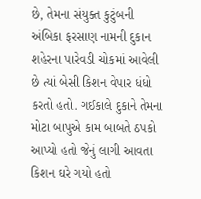છે, તેમના સંયુક્ત કુટુંબની અંબિકા ફરસાણ નામની દુકાન શહેરના પારેવડી ચોકમાં આવેલી છે ત્યાં બેસી કિશન વેપાર ધંધો કરતો હતો. ગઈકાલે દુકાને તેમના મોટા બાપુએ કામ બાબતે ઠપકો આપ્યો હતો જેનું લાગી આવતા કિશન ઘરે ગયો હતો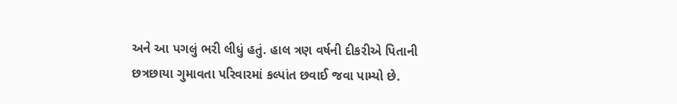અને આ પગલું ભરી લીધું હતું. હાલ ત્રણ વર્ષની દીકરીએ પિતાની છત્રછાયા ગુમાવતા પરિવારમાં કલ્પાંત છવાઈ જવા પામ્યો છે.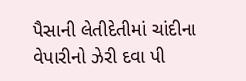પૈસાની લેતીદેતીમાં ચાંદીના વેપારીનો ઝેરી દવા પી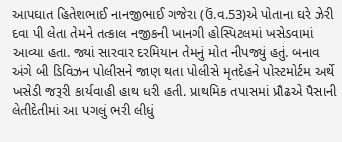આપઘાત હિતેશભાઈ નાનજીભાઈ ગજેરા (ઉં.વ.53)એ પોતાના ઘરે ઝેરી દવા પી લેતા તેમને તત્કાલ નજીકની ખાનગી હોસ્પિટલમાં ખસેડવામાં આવ્યા હતા. જ્યાં સારવાર દરમિયાન તેમનું મોત નીપજ્યું હતું. બનાવ અંગે બી ડિવિઝન પોલીસને જાણ થતા પોલીસે મૃતદેહને પોસ્ટમોર્ટમ અર્થે ખસેડી જરૂરી કાર્યવાહી હાથ ધરી હતી. પ્રાથમિક તપાસમાં પ્રૌઢએ પૈસાની લેતીદેતીમાં આ પગલું ભરી લીધું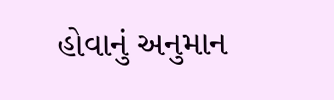હોવાનું અનુમાન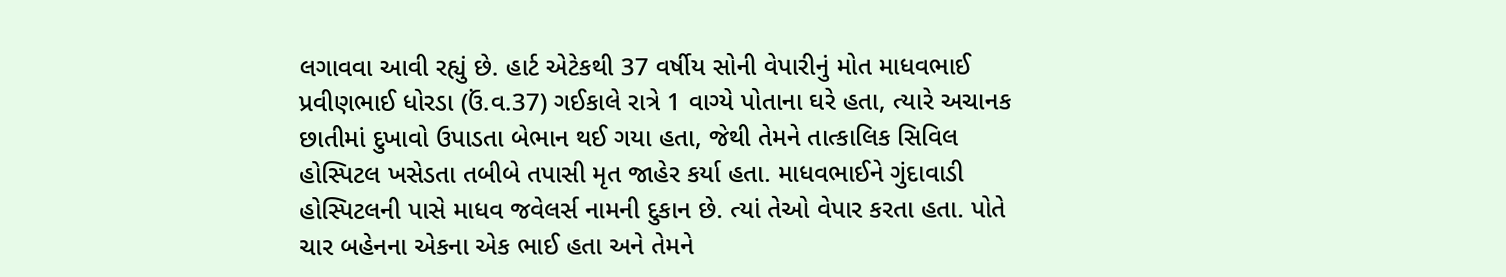લગાવવા આવી રહ્યું છે. હાર્ટ એટેકથી 37 વર્ષીય સોની વેપારીનું મોત માધવભાઈ પ્રવીણભાઈ ધોરડા (ઉં.વ.37) ગઈકાલે રાત્રે 1 વાગ્યે પોતાના ઘરે હતા, ત્યારે અચાનક છાતીમાં દુખાવો ઉપાડતા બેભાન થઈ ગયા હતા, જેથી તેમને તાત્કાલિક સિવિલ હોસ્પિટલ ખસેડતા તબીબે તપાસી મૃત જાહેર કર્યા હતા. માધવભાઈને ગુંદાવાડી હોસ્પિટલની પાસે માધવ જવેલર્સ નામની દુકાન છે. ત્યાં તેઓ વેપાર કરતા હતા. પોતે ચાર બહેનના એકના એક ભાઈ હતા અને તેમને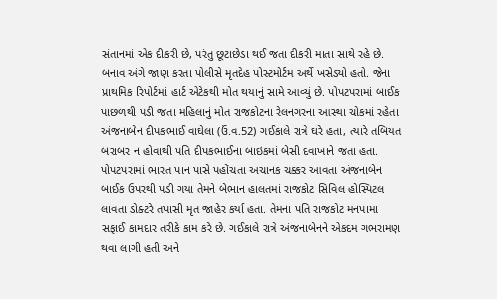સંતાનમાં એક દીકરી છે, પરંતુ છૂટાછેડા થઈ જતા દીકરી માતા સાથે રહે છે. બનાવ અંગે જાણ કરતા પોલીસે મૃતદેહ પોસ્ટમોર્ટમ અર્થે ખસેડ્યો હતો. જેના પ્રાથમિક રિપોર્ટમાં હાર્ટ એટેકથી મોત થયાનું સામે આવ્યું છે. પોપટપરામાં બાઈક પાછળથી પડી જતા મહિલાનું મોત રાજકોટના રેલનગરના આસ્થા ચોકમાં રહેતા અંજનાબેન દીપકભાઈ વાઘેલા (ઉં.વ.52) ગઈકાલે રાત્રે ઘરે હતા, ત્યારે તબિયત બરાબર ન હોવાથી પતિ દીપકભાઈના બાઇકમાં બેસી દવાખાને જતા હતા. પોપટપરામાં ભારત પાન પાસે પહોંચતા અચાનક ચક્કર આવતા અંજનાબેન બાઈક ઉપરથી પડી ગયા તેમને બેભાન હાલતમાં રાજકોટ સિવિલ હોસ્પિટલ લાવતા ડોક્ટરે તપાસી મૃત જાહેર કર્યા હતા. તેમના પતિ રાજકોટ મનપામા સફાઈ કામદાર તરીકે કામ કરે છે. ગઈકાલે રાત્રે અંજનાબેનને એકદમ ગભરામણ થવા લાગી હતી અને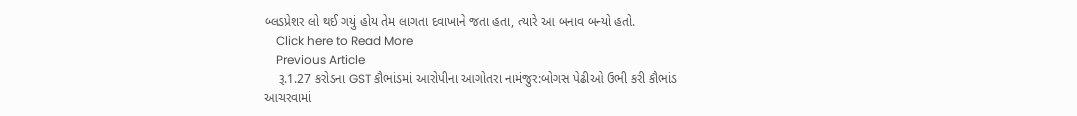બ્લડપ્રેશર લો થઈ ગયું હોય તેમ લાગતા દવાખાને જતા હતા, ત્યારે આ બનાવ બન્યો હતો.
    Click here to Read More
    Previous Article
    રૂ.1.27 કરોડના GST કૌભાંડમાં આરોપીના આગોતરા નામંજુર:બોગસ પેઢીઓ ઉભી કરી કૌભાંડ આચરવામાં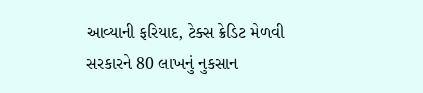આવ્યાની ફરિયાદ, ટેક્સ ક્રેડિટ મેળવી સરકારને 80 લાખનું નુકસાન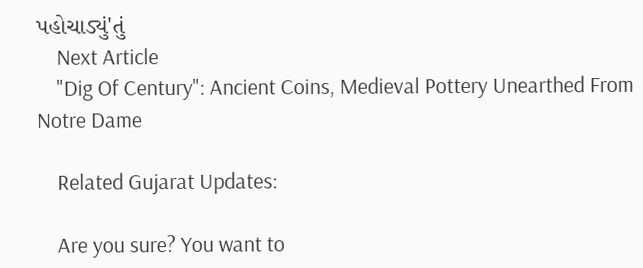પહોચાડ્યું'તું
    Next Article
    "Dig Of Century": Ancient Coins, Medieval Pottery Unearthed From Notre Dame

    Related Gujarat Updates:

    Are you sure? You want to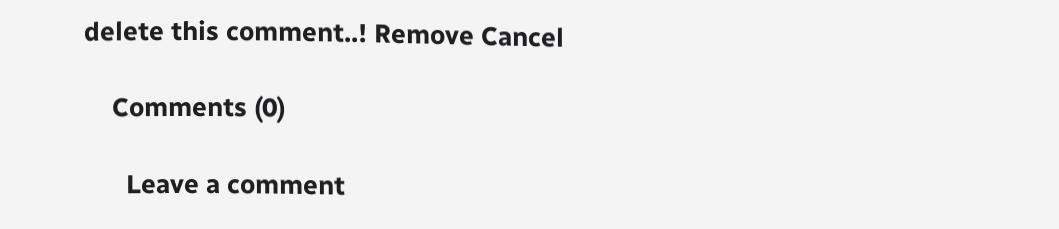delete this comment..! Remove Cancel

    Comments (0)

      Leave a comment